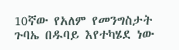10ኛው የአለም የመንግስታት ጉባኤ በዱባይ እየተካሄደ ነው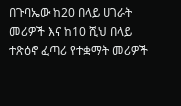በጉባኤው ከ20 በላይ ሀገራት መሪዎች እና ከ10 ሺህ በላይ ተጽዕኖ ፈጣሪ የተቋማት መሪዎች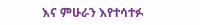እና ምሁራን እየተሳተፉ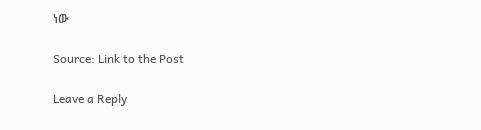ነው

Source: Link to the Post

Leave a Reply